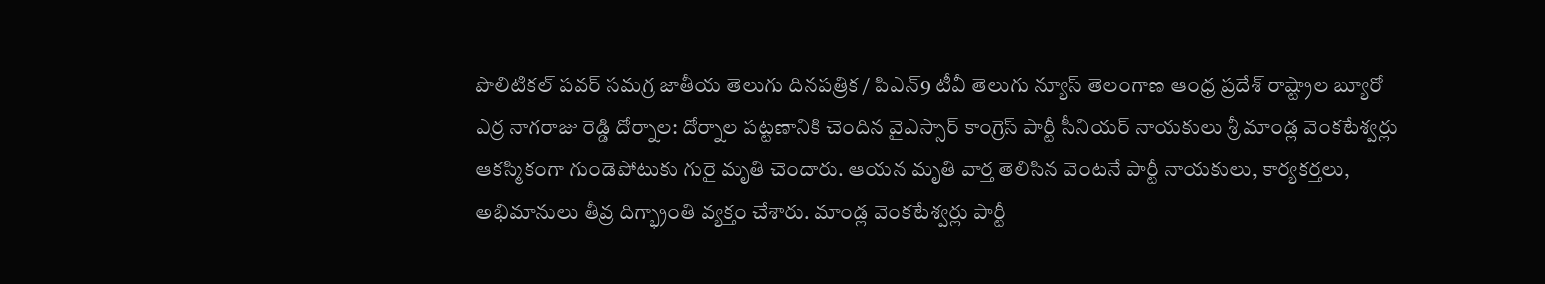పొలిటికల్ పవర్ సమగ్ర జాతీయ తెలుగు దినపత్రిక / పిఎన్9 టీవీ తెలుగు న్యూస్ తెలంగాణ ఆంధ్ర ప్రదేశ్ రాష్ట్రాల బ్యూరో ఎర్ర నాగరాజు రెడ్డి దోర్నాల: దోర్నాల పట్టణానికి చెందిన వైఎస్సార్ కాంగ్రెస్ పార్టీ సీనియర్ నాయకులు శ్రీ మాండ్ల వెంకటేశ్వర్లు ఆకస్మికంగా గుండెపోటుకు గురై మృతి చెందారు. ఆయన మృతి వార్త తెలిసిన వెంటనే పార్టీ నాయకులు, కార్యకర్తలు, అభిమానులు తీవ్ర దిగ్భ్రాంతి వ్యక్తం చేశారు. మాండ్ల వెంకటేశ్వర్లు పార్టీ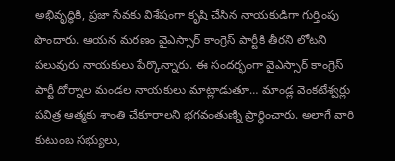అభివృద్ధికి, ప్రజా సేవకు విశేషంగా కృషి చేసిన నాయకుడిగా గుర్తింపు పొందారు. ఆయన మరణం వైఎస్సార్ కాంగ్రెస్ పార్టీకి తీరని లోటని పలువురు నాయకులు పేర్కొన్నారు. ఈ సందర్భంగా వైఎస్సార్ కాంగ్రెస్ పార్టీ దోర్నాల మండల నాయకులు మాట్లాడుతూ… మాండ్ల వెంకటేశ్వర్లు పవిత్ర ఆత్మకు శాంతి చేకూరాలని భగవంతుణ్ని ప్రార్థించారు. అలాగే వారి కుటుంబ సభ్యులు,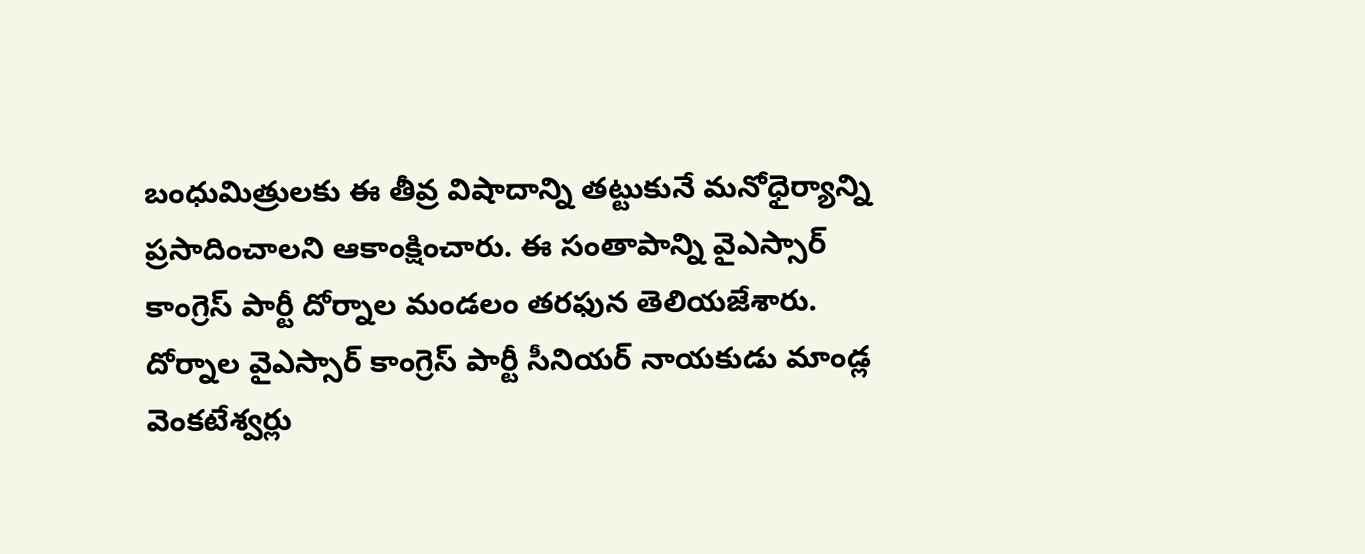బంధుమిత్రులకు ఈ తీవ్ర విషాదాన్ని తట్టుకునే మనోధైర్యాన్ని ప్రసాదించాలని ఆకాంక్షించారు. ఈ సంతాపాన్ని వైఎస్సార్ కాంగ్రెస్ పార్టీ దోర్నాల మండలం తరఫున తెలియజేశారు.
దోర్నాల వైఎస్సార్ కాంగ్రెస్ పార్టీ సీనియర్ నాయకుడు మాండ్ల వెంకటేశ్వర్లు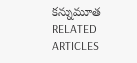కన్నుమూత
RELATED ARTICLES